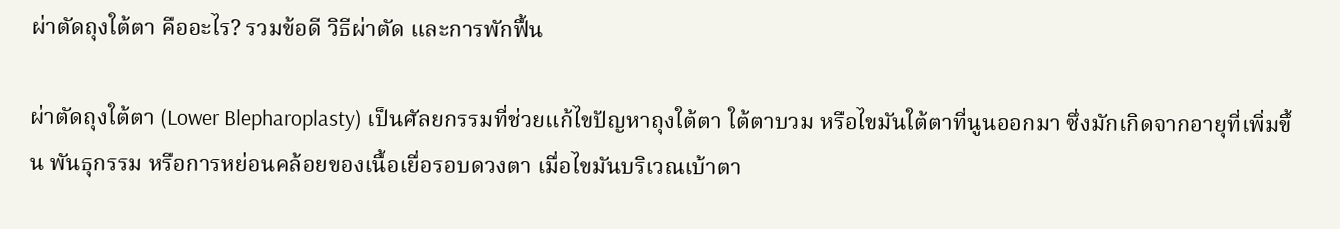ผ่าตัดถุงใต้ตา คืออะไร? รวมข้อดี วิธีผ่าตัด และการพักฟื้น

ผ่าตัดถุงใต้ตา (Lower Blepharoplasty) เป็นศัลยกรรมที่ช่วยแก้ไขปัญหาถุงใต้ตา ใต้ตาบวม หรือไขมันใต้ตาที่นูนออกมา ซึ่งมักเกิดจากอายุที่เพิ่มขึ้น พันธุกรรม หรือการหย่อนคล้อยของเนื้อเยื่อรอบดวงตา เมื่อไขมันบริเวณเบ้าตา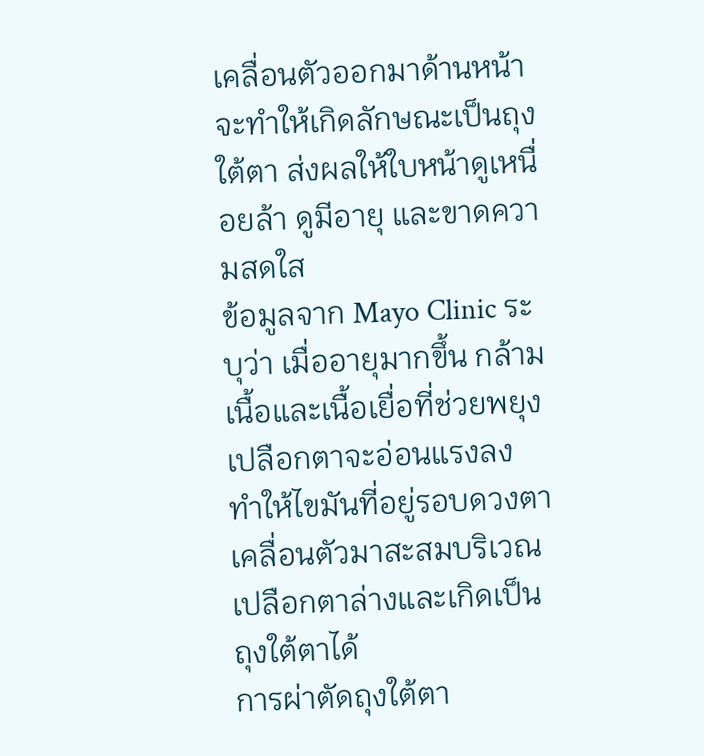เคลื่อนตัวออกมาด้านหน้า จะทำให้เกิดลักษณะเป็นถุงใต้ตา ส่งผลให้ใบหน้าดูเหนื่อยล้า ดูมีอายุ และขาดความสดใส
ข้อมูลจาก Mayo Clinic ระบุว่า เมื่ออายุมากขึ้น กล้ามเนื้อและเนื้อเยื่อที่ช่วยพยุงเปลือกตาจะอ่อนแรงลง ทำให้ไขมันที่อยู่รอบดวงตาเคลื่อนตัวมาสะสมบริเวณเปลือกตาล่างและเกิดเป็นถุงใต้ตาได้
การผ่าตัดถุงใต้ตา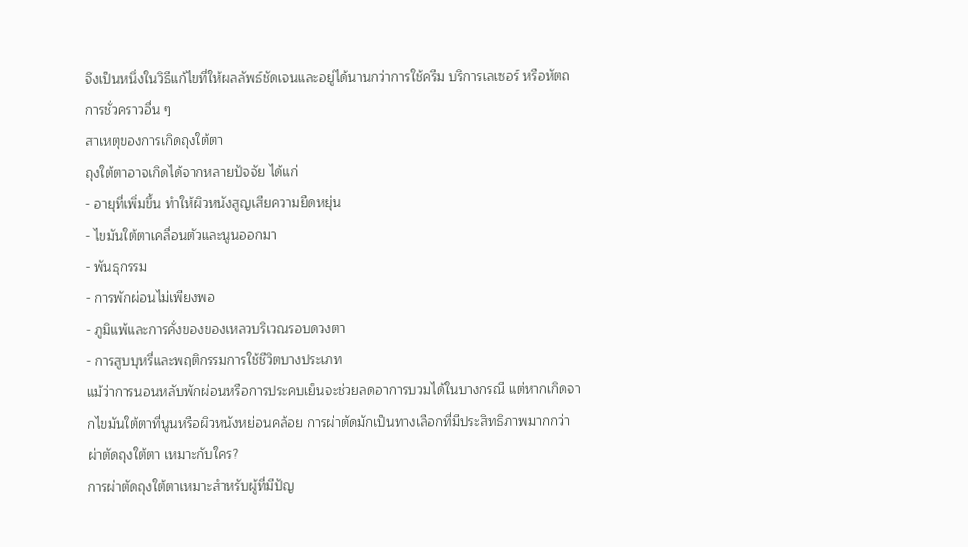จึงเป็นหนึ่งในวิธีแก้ไขที่ให้ผลลัพธ์ชัดเจนและอยู่ได้นานกว่าการใช้ครีม บริการเลเซอร์ หรือหัตถการชั่วคราวอื่น ๆ
สาเหตุของการเกิดถุงใต้ตา
ถุงใต้ตาอาจเกิดได้จากหลายปัจจัย ได้แก่
- อายุที่เพิ่มขึ้น ทำให้ผิวหนังสูญเสียความยืดหยุ่น
- ไขมันใต้ตาเคลื่อนตัวและนูนออกมา
- พันธุกรรม
- การพักผ่อนไม่เพียงพอ
- ภูมิแพ้และการคั่งของของเหลวบริเวณรอบดวงตา
- การสูบบุหรี่และพฤติกรรมการใช้ชีวิตบางประเภท
แม้ว่าการนอนหลับพักผ่อนหรือการประคบเย็นจะช่วยลดอาการบวมได้ในบางกรณี แต่หากเกิดจากไขมันใต้ตาที่นูนหรือผิวหนังหย่อนคล้อย การผ่าตัดมักเป็นทางเลือกที่มีประสิทธิภาพมากกว่า
ผ่าตัดถุงใต้ตา เหมาะกับใคร?
การผ่าตัดถุงใต้ตาเหมาะสำหรับผู้ที่มีปัญ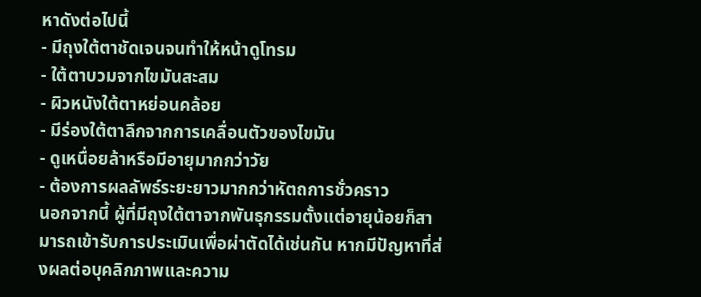หาดังต่อไปนี้
- มีถุงใต้ตาชัดเจนจนทำให้หน้าดูโทรม
- ใต้ตาบวมจากไขมันสะสม
- ผิวหนังใต้ตาหย่อนคล้อย
- มีร่องใต้ตาลึกจากการเคลื่อนตัวของไขมัน
- ดูเหนื่อยล้าหรือมีอายุมากกว่าวัย
- ต้องการผลลัพธ์ระยะยาวมากกว่าหัตถการชั่วคราว
นอกจากนี้ ผู้ที่มีถุงใต้ตาจากพันธุกรรมตั้งแต่อายุน้อยก็สามารถเข้ารับการประเมินเพื่อผ่าตัดได้เช่นกัน หากมีปัญหาที่ส่งผลต่อบุคลิกภาพและความ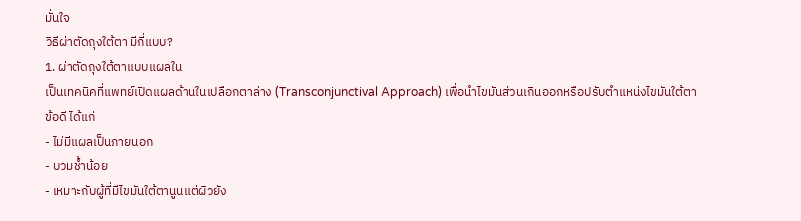มั่นใจ
วิธีผ่าตัดถุงใต้ตา มีกี่แบบ?
1. ผ่าตัดถุงใต้ตาแบบแผลใน
เป็นเทคนิคที่แพทย์เปิดแผลด้านในเปลือกตาล่าง (Transconjunctival Approach) เพื่อนำไขมันส่วนเกินออกหรือปรับตำแหน่งไขมันใต้ตา
ข้อดี ได้แก่
- ไม่มีแผลเป็นภายนอก
- บวมช้ำน้อย
- เหมาะกับผู้ที่มีไขมันใต้ตานูนแต่ผิวยัง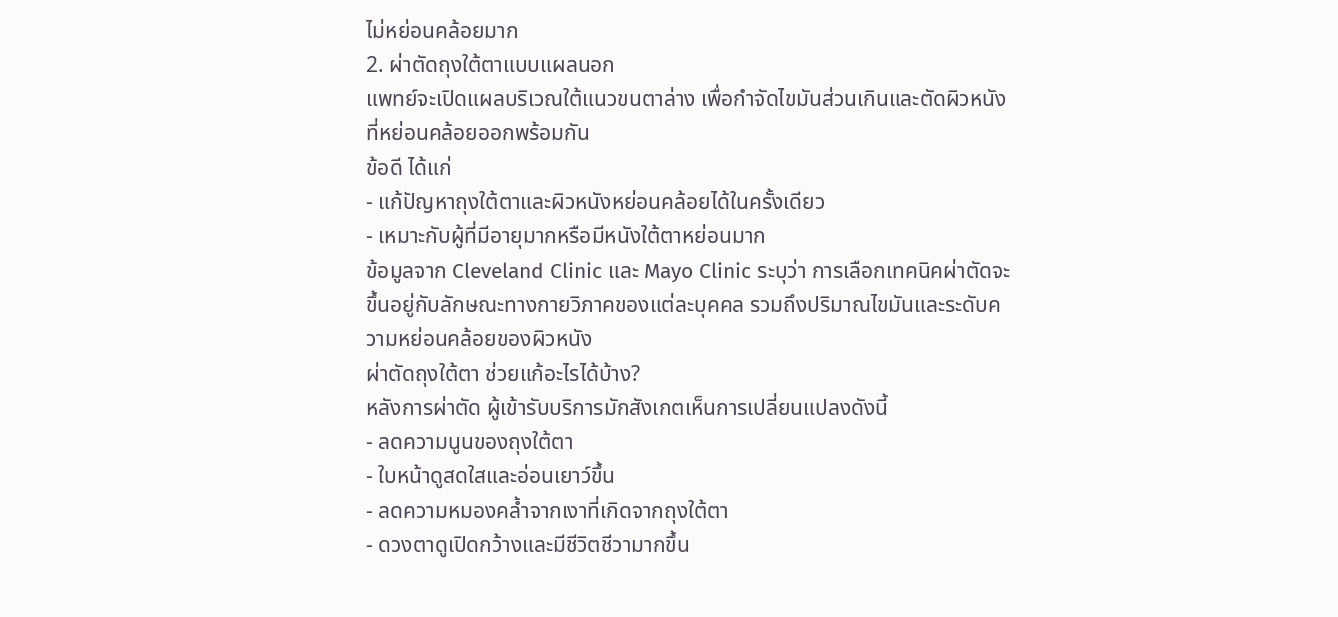ไม่หย่อนคล้อยมาก
2. ผ่าตัดถุงใต้ตาแบบแผลนอก
แพทย์จะเปิดแผลบริเวณใต้แนวขนตาล่าง เพื่อกำจัดไขมันส่วนเกินและตัดผิวหนังที่หย่อนคล้อยออกพร้อมกัน
ข้อดี ได้แก่
- แก้ปัญหาถุงใต้ตาและผิวหนังหย่อนคล้อยได้ในครั้งเดียว
- เหมาะกับผู้ที่มีอายุมากหรือมีหนังใต้ตาหย่อนมาก
ข้อมูลจาก Cleveland Clinic และ Mayo Clinic ระบุว่า การเลือกเทคนิคผ่าตัดจะขึ้นอยู่กับลักษณะทางกายวิภาคของแต่ละบุคคล รวมถึงปริมาณไขมันและระดับความหย่อนคล้อยของผิวหนัง
ผ่าตัดถุงใต้ตา ช่วยแก้อะไรได้บ้าง?
หลังการผ่าตัด ผู้เข้ารับบริการมักสังเกตเห็นการเปลี่ยนแปลงดังนี้
- ลดความนูนของถุงใต้ตา
- ใบหน้าดูสดใสและอ่อนเยาว์ขึ้น
- ลดความหมองคล้ำจากเงาที่เกิดจากถุงใต้ตา
- ดวงตาดูเปิดกว้างและมีชีวิตชีวามากขึ้น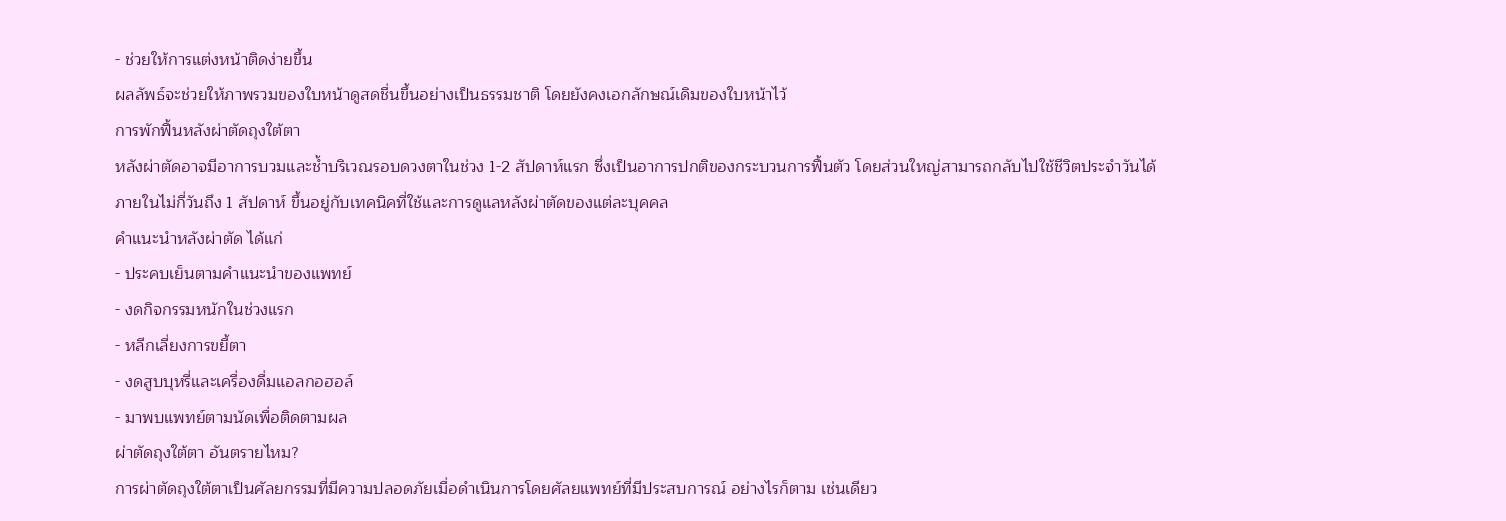- ช่วยให้การแต่งหน้าติดง่ายขึ้น
ผลลัพธ์จะช่วยให้ภาพรวมของใบหน้าดูสดชื่นขึ้นอย่างเป็นธรรมชาติ โดยยังคงเอกลักษณ์เดิมของใบหน้าไว้
การพักฟื้นหลังผ่าตัดถุงใต้ตา
หลังผ่าตัดอาจมีอาการบวมและช้ำบริเวณรอบดวงตาในช่วง 1-2 สัปดาห์แรก ซึ่งเป็นอาการปกติของกระบวนการฟื้นตัว โดยส่วนใหญ่สามารถกลับไปใช้ชีวิตประจำวันได้ภายในไม่กี่วันถึง 1 สัปดาห์ ขึ้นอยู่กับเทคนิคที่ใช้และการดูแลหลังผ่าตัดของแต่ละบุคคล
คำแนะนำหลังผ่าตัด ได้แก่
- ประคบเย็นตามคำแนะนำของแพทย์
- งดกิจกรรมหนักในช่วงแรก
- หลีกเลี่ยงการขยี้ตา
- งดสูบบุหรี่และเครื่องดื่มแอลกอฮอล์
- มาพบแพทย์ตามนัดเพื่อติดตามผล
ผ่าตัดถุงใต้ตา อันตรายไหม?
การผ่าตัดถุงใต้ตาเป็นศัลยกรรมที่มีความปลอดภัยเมื่อดำเนินการโดยศัลยแพทย์ที่มีประสบการณ์ อย่างไรก็ตาม เช่นเดียว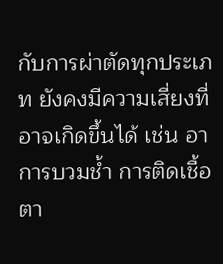กับการผ่าตัดทุกประเภท ยังคงมีความเสี่ยงที่อาจเกิดขึ้นได้ เช่น อาการบวมช้ำ การติดเชื้อ ตา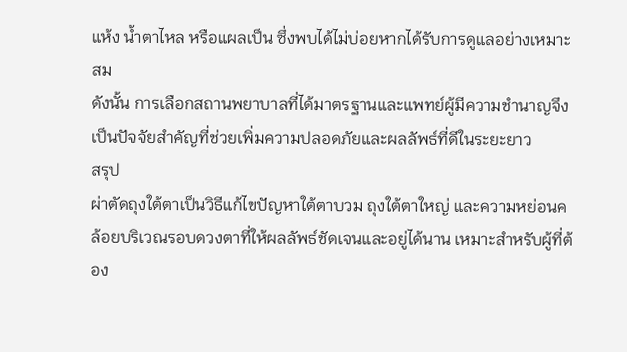แห้ง น้ำตาไหล หรือแผลเป็น ซึ่งพบได้ไม่บ่อยหากได้รับการดูแลอย่างเหมาะสม
ดังนั้น การเลือกสถานพยาบาลที่ได้มาตรฐานและแพทย์ผู้มีความชำนาญจึงเป็นปัจจัยสำคัญที่ช่วยเพิ่มความปลอดภัยและผลลัพธ์ที่ดีในระยะยาว
สรุป
ผ่าตัดถุงใต้ตาเป็นวิธีแก้ไขปัญหาใต้ตาบวม ถุงใต้ตาใหญ่ และความหย่อนคล้อยบริเวณรอบดวงตาที่ให้ผลลัพธ์ชัดเจนและอยู่ได้นาน เหมาะสำหรับผู้ที่ต้อง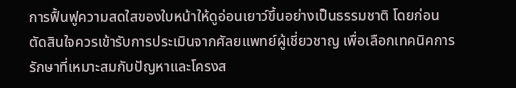การฟื้นฟูความสดใสของใบหน้าให้ดูอ่อนเยาว์ขึ้นอย่างเป็นธรรมชาติ โดยก่อนตัดสินใจควรเข้ารับการประเมินจากศัลยแพทย์ผู้เชี่ยวชาญ เพื่อเลือกเทคนิคการรักษาที่เหมาะสมกับปัญหาและโครงส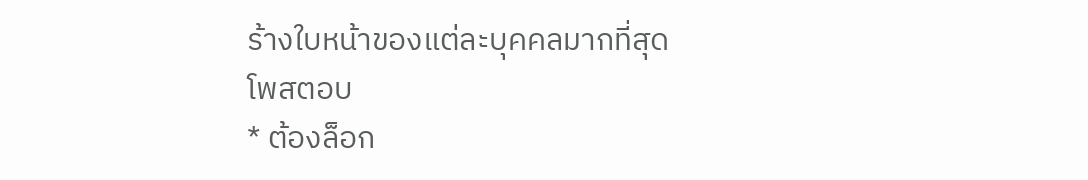ร้างใบหน้าของแต่ละบุคคลมากที่สุด
โพสตอบ
* ต้องล็อก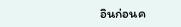อินก่อนค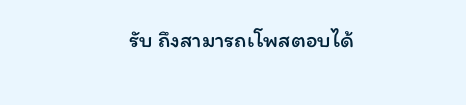รับ ถึงสามารถเโพสตอบได้